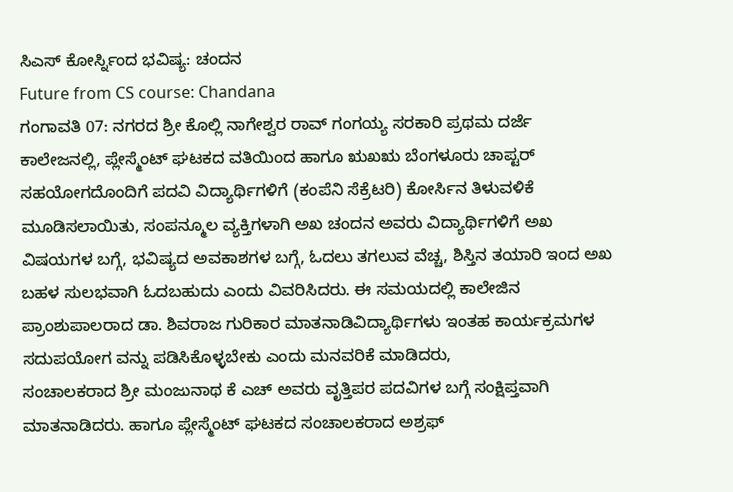ಸಿಎಸ್ ಕೋರ್ಸ್ನಿಂದ ಭವಿಷ್ಯ: ಚಂದನ
Future from CS course: Chandana
ಗಂಗಾವತಿ 07: ನಗರದ ಶ್ರೀ ಕೊಲ್ಲಿ ನಾಗೇಶ್ವರ ರಾವ್ ಗಂಗಯ್ಯ ಸರಕಾರಿ ಪ್ರಥಮ ದರ್ಜೆ ಕಾಲೇಜನಲ್ಲಿ, ಪ್ಲೇಸ್ಮೆಂಟ್ ಘಟಕದ ವತಿಯಿಂದ ಹಾಗೂ ಋಖಋ ಬೆಂಗಳೂರು ಚಾಪ್ಟರ್ ಸಹಯೋಗದೊಂದಿಗೆ ಪದವಿ ವಿದ್ಯಾರ್ಥಿಗಳಿಗೆ (ಕಂಪೆನಿ ಸೆಕ್ರೆಟರಿ) ಕೋರ್ಸಿನ ತಿಳುವಳಿಕೆ ಮೂಡಿಸಲಾಯಿತು, ಸಂಪನ್ಮೂಲ ವ್ಯಕ್ತಿಗಳಾಗಿ ಅಖ ಚಂದನ ಅವರು ವಿದ್ಯಾರ್ಥಿಗಳಿಗೆ ಅಖ ವಿಷಯಗಳ ಬಗ್ಗೆ, ಭವಿಷ್ಯದ ಅವಕಾಶಗಳ ಬಗ್ಗೆ, ಓದಲು ತಗಲುವ ವೆಚ್ಚ, ಶಿಸ್ತಿನ ತಯಾರಿ ಇಂದ ಅಖ ಬಹಳ ಸುಲಭವಾಗಿ ಓದಬಹುದು ಎಂದು ವಿವರಿಸಿದರು. ಈ ಸಮಯದಲ್ಲಿ ಕಾಲೇಜಿನ ಪ್ರಾಂಶುಪಾಲರಾದ ಡಾ. ಶಿವರಾಜ ಗುರಿಕಾರ ಮಾತನಾಡಿವಿದ್ಯಾರ್ಥಿಗಳು ಇಂತಹ ಕಾರ್ಯಕ್ರಮಗಳ ಸದುಪಯೋಗ ವನ್ನು ಪಡಿಸಿಕೊಳ್ಳಬೇಕು ಎಂದು ಮನವರಿಕೆ ಮಾಡಿದರು,
ಸಂಚಾಲಕರಾದ ಶ್ರೀ ಮಂಜುನಾಥ ಕೆ ಎಚ್ ಅವರು ವೃತ್ತಿಪರ ಪದವಿಗಳ ಬಗ್ಗೆ ಸಂಕ್ಷಿಪ್ತವಾಗಿ ಮಾತನಾಡಿದರು. ಹಾಗೂ ಪ್ಲೇಸ್ಮೆಂಟ್ ಘಟಕದ ಸಂಚಾಲಕರಾದ ಅಶ್ರಫ್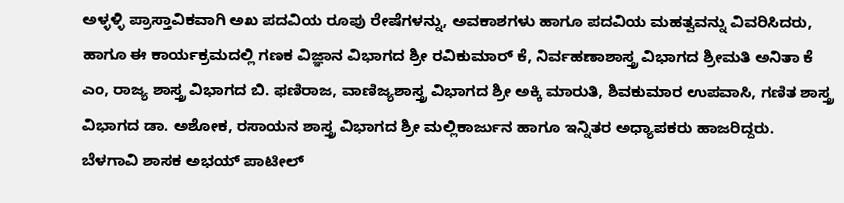ಅಳ್ಳಳ್ಳಿ ಪ್ರಾಸ್ತಾವಿಕವಾಗಿ ಅಖ ಪದವಿಯ ರೂಪು ರೇಷೆಗಳನ್ನು, ಅವಕಾಶಗಳು ಹಾಗೂ ಪದವಿಯ ಮಹತ್ವವನ್ನು ವಿವರಿಸಿದರು, ಹಾಗೂ ಈ ಕಾರ್ಯಕ್ರಮದಲ್ಲಿ ಗಣಕ ವಿಜ್ಞಾನ ವಿಭಾಗದ ಶ್ರೀ ರವಿಕುಮಾರ್ ಕೆ, ನಿರ್ವಹಣಾಶಾಸ್ತ್ರ ವಿಭಾಗದ ಶ್ರೀಮತಿ ಅನಿತಾ ಕೆ ಎಂ, ರಾಜ್ಯ ಶಾಸ್ತ್ರ ವಿಭಾಗದ ಬಿ. ಫಣಿರಾಜ, ವಾಣಿಜ್ಯಶಾಸ್ತ್ರ ವಿಭಾಗದ ಶ್ರೀ ಅಕ್ಕಿ ಮಾರುತಿ, ಶಿವಕುಮಾರ ಉಪವಾಸಿ, ಗಣಿತ ಶಾಸ್ತ್ರ ವಿಭಾಗದ ಡಾ. ಅಶೋಕ, ರಸಾಯನ ಶಾಸ್ತ್ರ ವಿಭಾಗದ ಶ್ರೀ ಮಲ್ಲಿಕಾರ್ಜುನ ಹಾಗೂ ಇನ್ನಿತರ ಅಧ್ಯಾಪಕರು ಹಾಜರಿದ್ದರು.
ಬೆಳಗಾವಿ ಶಾಸಕ ಅಭಯ್ ಪಾಟೀಲ್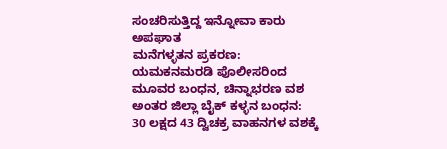ಸಂಚರಿಸುತ್ತಿದ್ದ ಇನ್ನೋವಾ ಕಾರು ಅಪಘಾತ
ಮನೆಗಳ್ಳತನ ಪ್ರಕರಣ: ಯಮಕನಮರಡಿ ಪೊಲೀಸರಿಂದ ಮೂವರ ಬಂಧನ, ಚಿನ್ನಾಭರಣ ವಶ
ಅಂತರ ಜಿಲ್ಲಾ ಬೈಕ್ ಕಳ್ಳನ ಬಂಧನ: 30 ಲಕ್ಷದ 43 ದ್ವಿಚಕ್ರ ವಾಹನಗಳ ವಶಕ್ಕೆ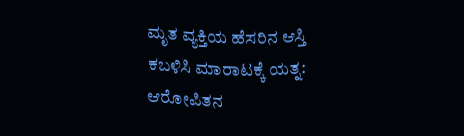ಮೃತ ವ್ಯಕ್ತಿಯ ಹೆಸರಿನ ಆಸ್ತಿ ಕಬಳಿಸಿ ಮಾರಾಟಕ್ಕೆ ಯತ್ನ: ಆರೋಪಿತನ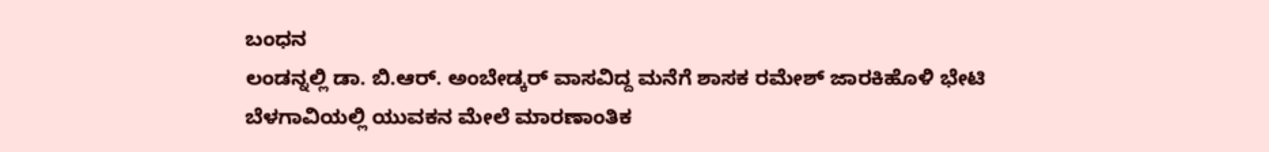ಬಂಧನ
ಲಂಡನ್ನಲ್ಲಿ ಡಾ. ಬಿ.ಆರ್. ಅಂಬೇಡ್ಕರ್ ವಾಸವಿದ್ದ ಮನೆಗೆ ಶಾಸಕ ರಮೇಶ್ ಜಾರಕಿಹೊಳಿ ಭೇಟಿ
ಬೆಳಗಾವಿಯಲ್ಲಿ ಯುವಕನ ಮೇಲೆ ಮಾರಣಾಂತಿಕ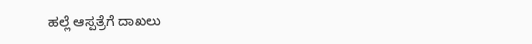ಹಲ್ಲೆ ಆಸ್ಪತ್ರೆಗೆ ದಾಖಲು